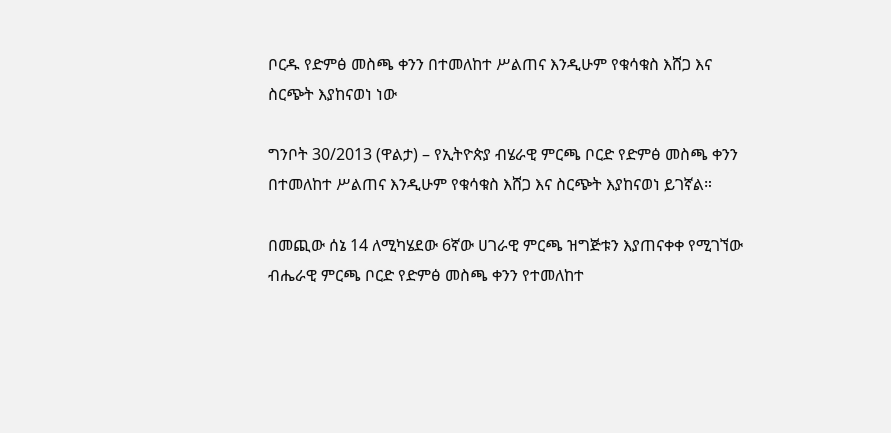ቦርዱ የድምፅ መስጫ ቀንን በተመለከተ ሥልጠና እንዲሁም የቁሳቁስ እሸጋ እና ስርጭት እያከናወነ ነው

ግንቦት 30/2013 (ዋልታ) – የኢትዮጵያ ብሄራዊ ምርጫ ቦርድ የድምፅ መስጫ ቀንን በተመለከተ ሥልጠና እንዲሁም የቁሳቁስ እሸጋ እና ስርጭት እያከናወነ ይገኛል።

በመጪው ሰኔ 14 ለሚካሄደው 6ኛው ሀገራዊ ምርጫ ዝግጅቱን እያጠናቀቀ የሚገኘው ብሔራዊ ምርጫ ቦርድ የድምፅ መስጫ ቀንን የተመለከተ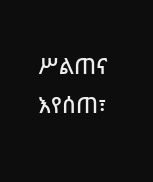ሥልጠና እየሰጠ፣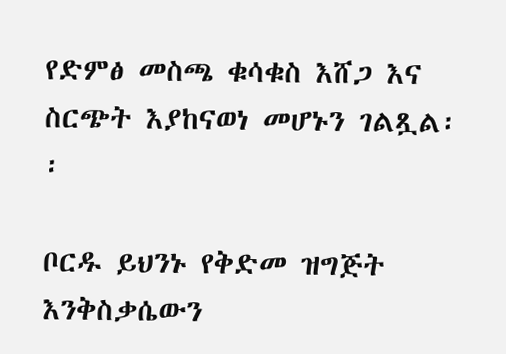የድምፅ መስጫ ቁሳቁስ እሸጋ እና ስርጭት እያከናወነ መሆኑን ገልጿል፡፡

ቦርዱ ይህንኑ የቅድመ ዝግጅት እንቅስቃሴውን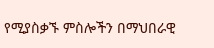የሚያስቃኙ ምስሎችን በማህበራዊ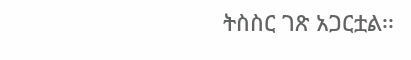ትስስር ገጽ አጋርቷል፡፡